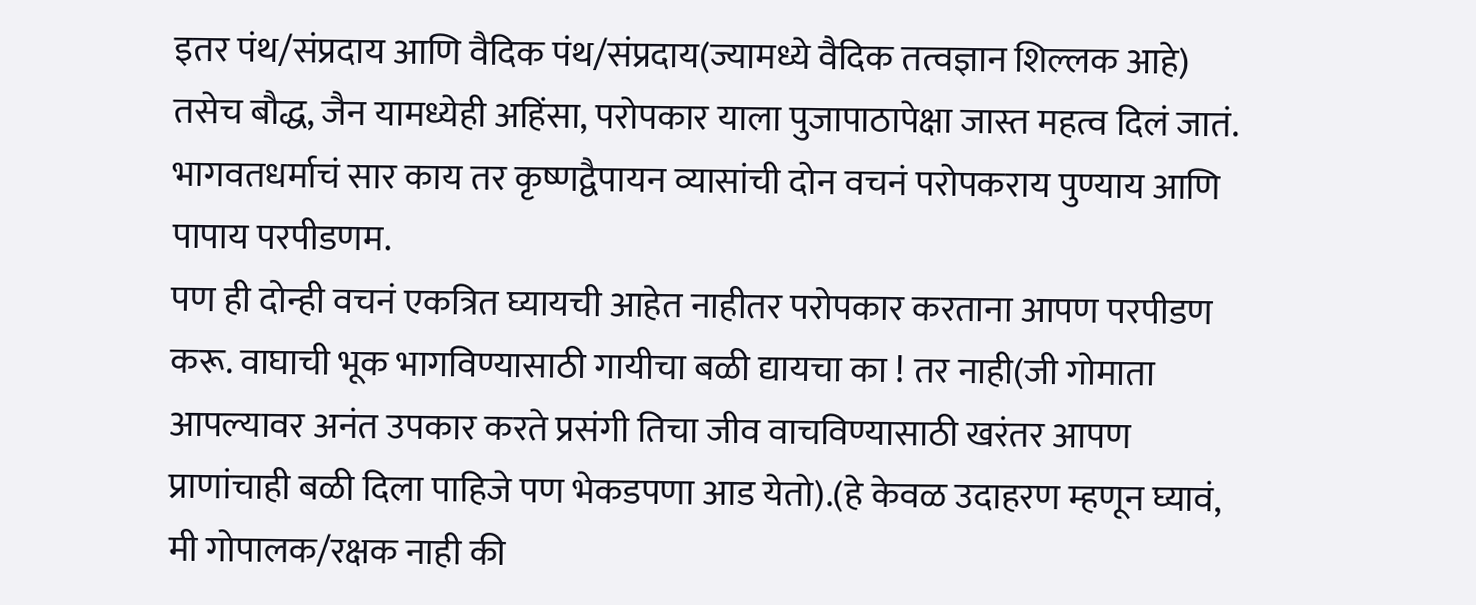इतर पंथ/संप्रदाय आणि वैदिक पंथ/संप्रदाय(ज्यामध्ये वैदिक तत्वज्ञान शिल्लक आहे) तसेच बौद्ध, जैन यामध्येही अहिंसा, परोपकार याला पुजापाठापेक्षा जास्त महत्व दिलं जातं. भागवतधर्माचं सार काय तर कृष्णद्वैपायन व्यासांची दोन वचनं परोपकराय पुण्याय आणि पापाय परपीडणम.
पण ही दोन्ही वचनं एकत्रित घ्यायची आहेत नाहीतर परोपकार करताना आपण परपीडण करू. वाघाची भूक भागविण्यासाठी गायीचा बळी द्यायचा का ! तर नाही(जी गोमाता आपल्यावर अनंत उपकार करते प्रसंगी तिचा जीव वाचविण्यासाठी खरंतर आपण प्राणांचाही बळी दिला पाहिजे पण भेकडपणा आड येतो).(हे केवळ उदाहरण म्हणून घ्यावं, मी गोपालक/रक्षक नाही की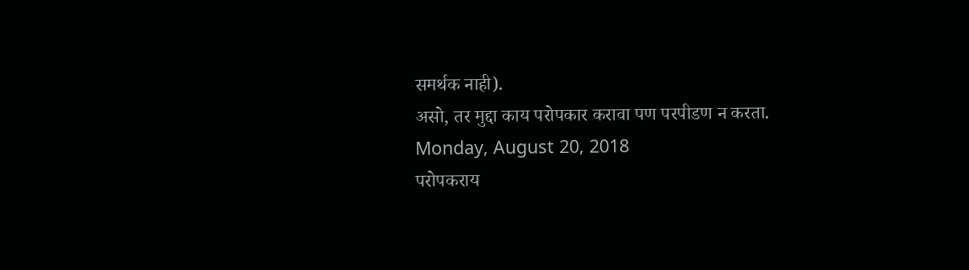समर्थक नाही).
असो, तर मुद्दा काय परोपकार करावा पण परपीडण न करता.
Monday, August 20, 2018
परोपकराय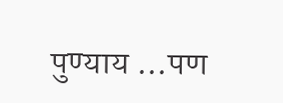पुण्याय ...पण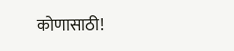कोणासाठी!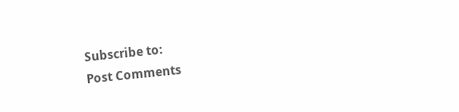Subscribe to:
Post Comments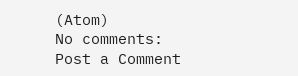(Atom)
No comments:
Post a Comment